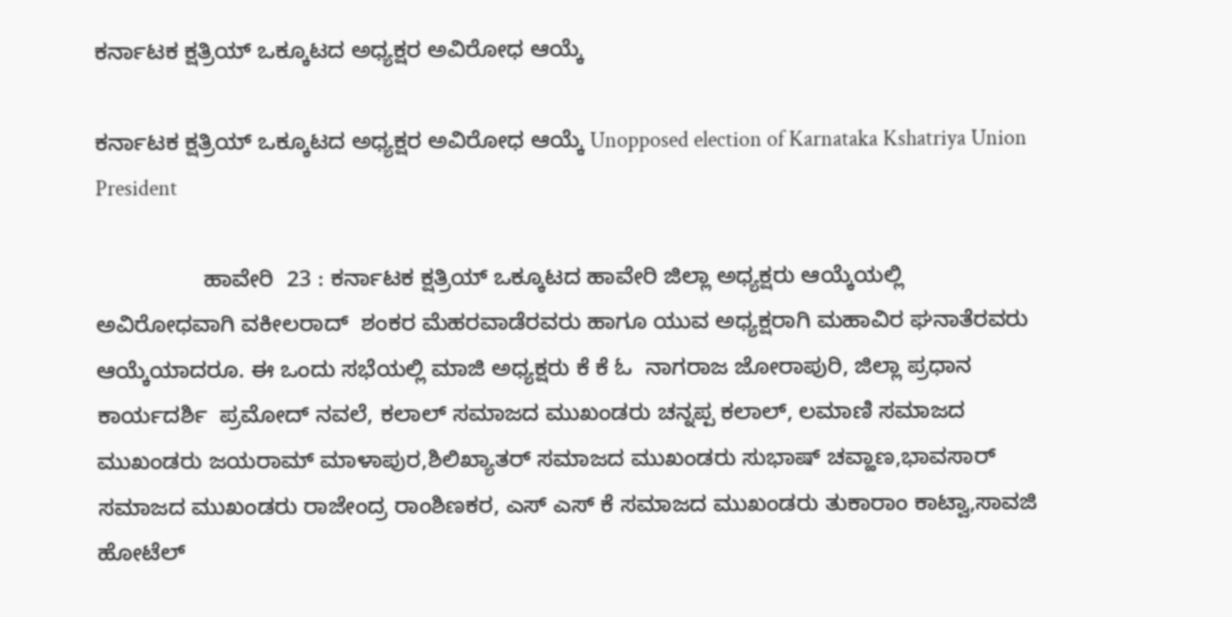ಕರ್ನಾಟಕ ಕ್ಷತ್ರಿಯ್ ಒಕ್ಕೂಟದ ಅಧ್ಯಕ್ಷರ ಅವಿರೋಧ ಆಯ್ಕೆ

ಕರ್ನಾಟಕ ಕ್ಷತ್ರಿಯ್ ಒಕ್ಕೂಟದ ಅಧ್ಯಕ್ಷರ ಅವಿರೋಧ ಆಯ್ಕೆ Unopposed election of Karnataka Kshatriya Union President

                 ಹಾವೇರಿ  23 : ಕರ್ನಾಟಕ ಕ್ಷತ್ರಿಯ್ ಒಕ್ಕೂಟದ ಹಾವೇರಿ ಜಿಲ್ಲಾ ಅಧ್ಯಕ್ಷರು ಆಯ್ಕೆಯಲ್ಲಿ ಅವಿರೋಧವಾಗಿ ವಕೀಲರಾದ್  ಶಂಕರ ಮೆಹರವಾಡೆರವರು ಹಾಗೂ ಯುವ ಅಧ್ಯಕ್ಷರಾಗಿ ಮಹಾವಿರ ಘನಾತೆರವರು ಆಯ್ಕೆಯಾದರೂ. ಈ ಒಂದು ಸಭೆಯಲ್ಲಿ ಮಾಜಿ ಅಧ್ಯಕ್ಷರು ಕೆ ಕೆ ಓ  ನಾಗರಾಜ ಜೋರಾಪುರಿ, ಜಿಲ್ಲಾ ಪ್ರಧಾನ ಕಾರ್ಯದರ್ಶಿ  ಪ್ರಮೋದ್ ನವಲೆ, ಕಲಾಲ್ ಸಮಾಜದ ಮುಖಂಡರು ಚನ್ನಪ್ಪ ಕಲಾಲ್, ಲಮಾಣಿ ಸಮಾಜದ ಮುಖಂಡರು ಜಯರಾಮ್ ಮಾಳಾಪುರ,ಶಿಲಿಖ್ಯಾತರ್ ಸಮಾಜದ ಮುಖಂಡರು ಸುಭಾಷ್ ಚವ್ಹಾಣ,ಭಾವಸಾರ್ ಸಮಾಜದ ಮುಖಂಡರು ರಾಜೇಂದ್ರ ರಾಂಶಿಣಕರ, ಎಸ್ ಎಸ್ ಕೆ ಸಮಾಜದ ಮುಖಂಡರು ತುಕಾರಾಂ ಕಾಟ್ವಾ,ಸಾವಜಿ ಹೋಟೆಲ್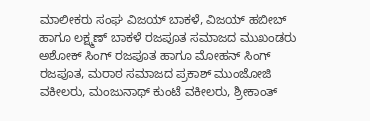ಮಾಲೀಕರು ಸಂಘ ವಿಜಯ್ ಬಾಕಳೆ, ವಿಜಯ್ ಹಬೀಬ್ ಹಾಗೂ ಲಕ್ಷ್ಮಣ್ ಬಾಕಳೆ ರಜಪೂತ ಸಮಾಜದ ಮುಖಂಡರು ಅಶೋಕ್ ಸಿಂಗ್ ರಜಪೂತ ಹಾಗೂ ಮೋಹನ್ ಸಿಂಗ್ ರಜಪೂತ, ಮರಾಠ ಸಮಾಜದ ಪ್ರಕಾಶ್ ಮುಂಜೋಜಿ ವಕೀಲರು, ಮಂಜುನಾಥ್ ಕುಂಟೆ ವಕೀಲರು, ಶ್ರೀಕಾಂತ್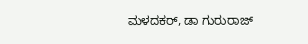ಮಳದಕರ್, ಡಾ ಗುರುರಾಜ್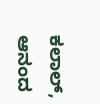ಕಲಾಲ್, ಆನಂದ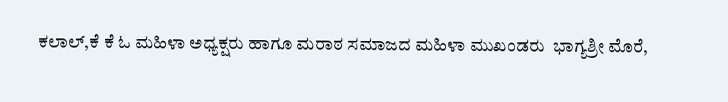ಕಲಾಲ್,ಕೆ ಕೆ ಓ ಮಹಿಳಾ ಅಧ್ಯಕ್ಷರು ಹಾಗೂ ಮರಾಠ ಸಮಾಜದ ಮಹಿಳಾ ಮುಖಂಡರು  ಭಾಗ್ಯಶ್ರೀ ಮೊರೆ,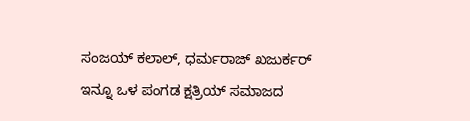ಸಂಜಯ್ ಕಲಾಲ್, ಧರ್ಮರಾಜ್ ಖಜುರ್ಕರ್ ಇನ್ನೂ ಒಳ ಪಂಗಡ ಕ್ಷತ್ರಿಯ್ ಸಮಾಜದ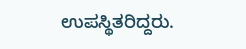ಉಪಸ್ಥಿತರಿದ್ದರು.